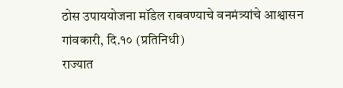ठोस उपाययोजना मॉडेल राबवण्याचे वनमंत्र्यांचे आश्वासन
गांवकारी, दि.१० (प्रतिनिधी)
राज्यात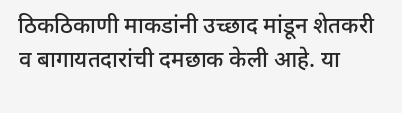ठिकठिकाणी माकडांनी उच्छाद मांडून शेतकरी व बागायतदारांची दमछाक केली आहे. या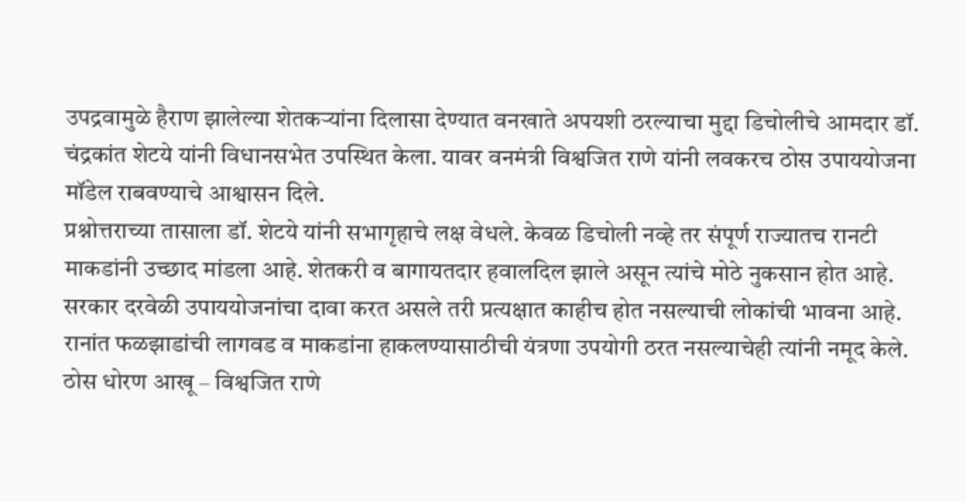उपद्रवामुळे हैराण झालेल्या शेतकऱ्यांना दिलासा देण्यात वनखाते अपयशी ठरल्याचा मुद्दा डिचोलीचे आमदार डॉ. चंद्रकांत शेटये यांनी विधानसभेत उपस्थित केला. यावर वनमंत्री विश्वजित राणे यांनी लवकरच ठोस उपाययोजना मॉडेल राबवण्याचे आश्वासन दिले.
प्रश्नोत्तराच्या तासाला डॉ. शेटये यांनी सभागृहाचे लक्ष वेधले. केवळ डिचोली नव्हे तर संपूर्ण राज्यातच रानटी माकडांनी उच्छाद मांडला आहे. शेतकरी व बागायतदार हवालदिल झाले असून त्यांचे मोठे नुकसान होत आहे. सरकार दरवेळी उपाययोजनांचा दावा करत असले तरी प्रत्यक्षात काहीच होत नसल्याची लोकांची भावना आहे. रानांत फळझाडांची लागवड व माकडांना हाकलण्यासाठीची यंत्रणा उपयोगी ठरत नसल्याचेही त्यांनी नमूद केले.
ठोस धोरण आखू – विश्वजित राणे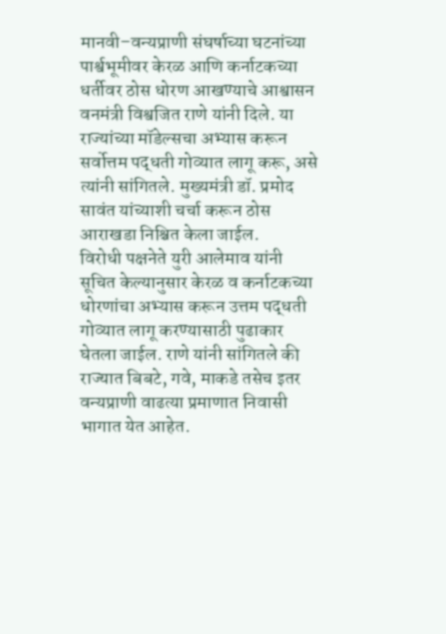मानवी–वन्यप्राणी संघर्षाच्या घटनांच्या पार्श्वभूमीवर केरळ आणि कर्नाटकच्या धर्तीवर ठोस धोरण आखण्याचे आश्वासन वनमंत्री विश्वजित राणे यांनी दिले. या राज्यांच्या मॉडेल्सचा अभ्यास करून सर्वोत्तम पद्धती गोव्यात लागू करू, असे त्यांनी सांगितले. मुख्यमंत्री डॉ. प्रमोद सावंत यांच्याशी चर्चा करून ठोस आराखडा निश्चित केला जाईल.
विरोधी पक्षनेते युरी आलेमाव यांनी सूचित केल्यानुसार केरळ व कर्नाटकच्या धोरणांचा अभ्यास करून उत्तम पद्धती गोव्यात लागू करण्यासाठी पुढाकार घेतला जाईल. राणे यांनी सांगितले की राज्यात बिबटे, गवे, माकडे तसेच इतर वन्यप्राणी वाढत्या प्रमाणात निवासी भागात येत आहेत.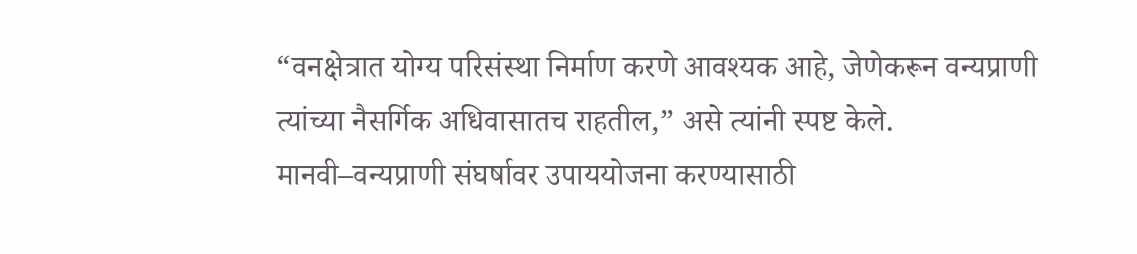“वनक्षेत्रात योग्य परिसंस्था निर्माण करणे आवश्यक आहे, जेणेकरून वन्यप्राणी त्यांच्या नैसर्गिक अधिवासातच राहतील,” असे त्यांनी स्पष्ट केले.
मानवी–वन्यप्राणी संघर्षावर उपाययोजना करण्यासाठी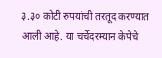३.३० कोटी रुपयांची तरतूद करण्यात आली आहे. या चर्चेदरम्यान केपेचे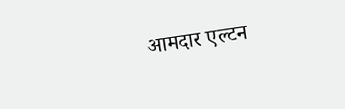आमदार एल्टन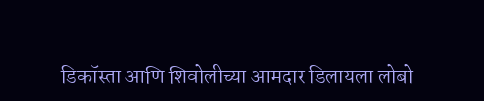डिकॉस्ता आणि शिवोलीच्या आमदार डिलायला लोबो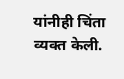यांनीही चिंता व्यक्त केली.